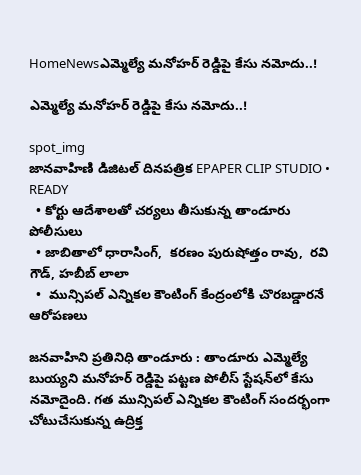HomeNewsఎమ్మెల్యే మనోహర్ రెడ్డిపై కేసు నమోదు..!

ఎమ్మెల్యే మనోహర్ రెడ్డిపై కేసు నమోదు..!

spot_img
జానవాహిణి డిజిటల్ దినపత్రిక EPAPER CLIP STUDIO • READY
  • కోర్టు ఆదేశాలతో చర్యలు తీసుకున్న తాండూరు పోలీసులు
  • జాబితాలో ధారాసింగ్,  కరణం పురుషోత్తం రావు,  రవి గౌడ్, హబీబ్ లాలా
  •  మున్సిపల్ ఎన్నికల కౌంటింగ్ కేంద్రంలోకి చొరబడ్డారనే ఆరోపణలు

జనవాహిని ప్రతినిధి తాండూరు : తాండూరు ఎమ్మెల్యే బుయ్యని మనోహర్ రెడ్డిపై పట్టణ పోలీస్ స్టేషన్‌లో కేసు నమోదైంది. గత మున్సిపల్ ఎన్నికల కౌంటింగ్ సందర్భంగా చోటుచేసుకున్న ఉద్రిక్త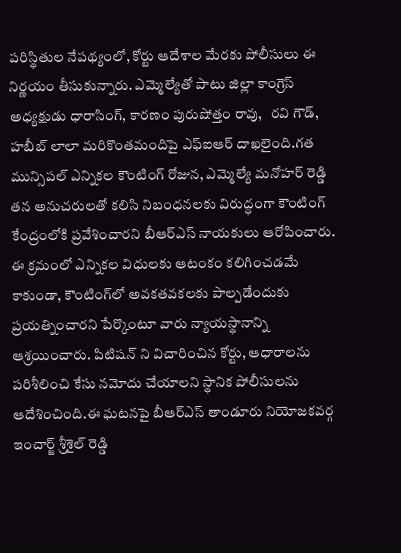పరిస్థితుల నేపథ్యంలో, కోర్టు ఆదేశాల మేరకు పోలీసులు ఈ నిర్ణయం తీసుకున్నారు. ఎమ్మెల్యేతో పాటు జిల్లా కాంగ్రెస్ అధ్యక్షుడు ధారాసింగ్, కారణం పురుషోత్తం రావు,   రవి గౌడ్, హబీబ్ లాలా మరికొంతమందిపై ఎఫ్ఐఆర్ దాఖలైంది.గత మున్సిపల్ ఎన్నికల కౌంటింగ్ రోజున, ఎమ్మెల్యే మనోహర్ రెడ్డి తన అనుచరులతో కలిసి నిబంధనలకు విరుద్ధంగా కౌంటింగ్ కేంద్రంలోకి ప్రవేశించారని బీఆర్ఎస్ నాయకులు ఆరోపించారు. ఈ క్రమంలో ఎన్నికల విధులకు ఆటంకం కలిగించడమే కాకుండా, కౌంటింగ్‌లో అవకతవకలకు పాల్పడేందుకు ప్రయత్నించారని పేర్కొంటూ వారు న్యాయస్థానాన్ని ఆశ్రయించారు. పిటిషన్ ని విచారించిన కోర్టు, ఆధారాలను పరిశీలించి కేసు నమోదు చేయాలని స్థానిక పోలీసులను ఆదేశించింది.ఈ ఘటనపై బీఆర్ఎస్ తాండూరు నియోజకవర్గ ఇంచార్జ్ శ్రీశైల్ రెడ్డి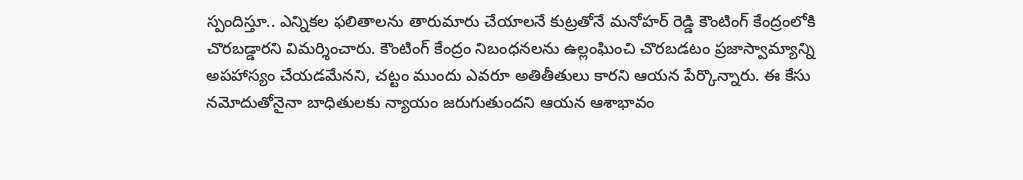స్పందిస్తూ.. ఎన్నికల ఫలితాలను తారుమారు చేయాలనే కుట్రతోనే మనోహర్ రెడ్డి కౌంటింగ్ కేంద్రంలోకి చొరబడ్డారని విమర్శించారు. కౌంటింగ్ కేంద్రం నిబంధనలను ఉల్లంఘించి చొరబడటం ప్రజాస్వామ్యాన్ని అపహాస్యం చేయడమేనని, చట్టం ముందు ఎవరూ అతితీతులు కారని ఆయన పేర్కొన్నారు. ఈ కేసు నమోదుతోనైనా బాధితులకు న్యాయం జరుగుతుందని ఆయన ఆశాభావం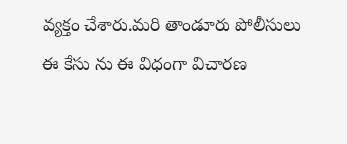వ్యక్తం చేశారు.మరి తాండూరు పోలీసులు ఈ కేసు ను ఈ విధంగా విచారణ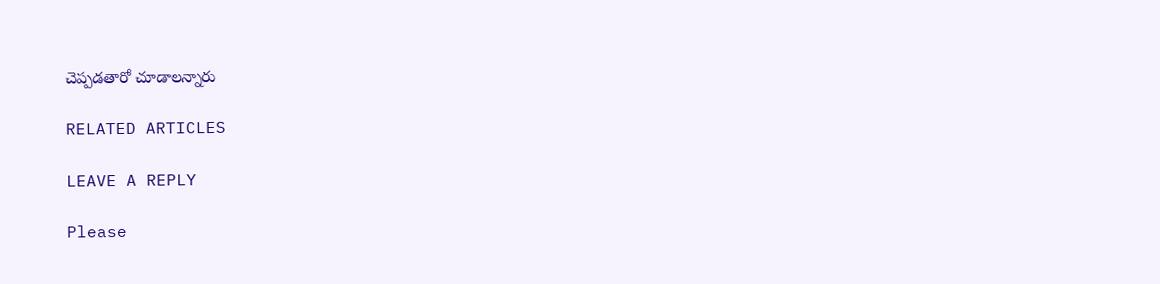చెప్పడతారో చూడాలన్నారు

RELATED ARTICLES

LEAVE A REPLY

Please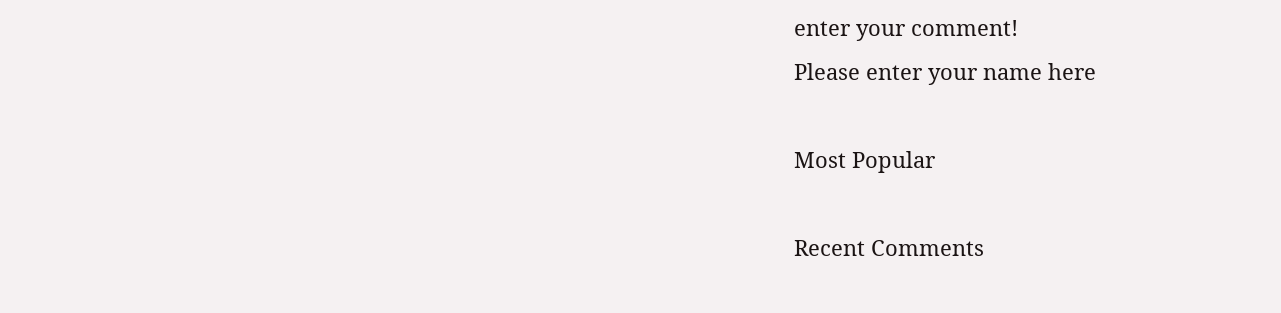enter your comment!
Please enter your name here

Most Popular

Recent Comments